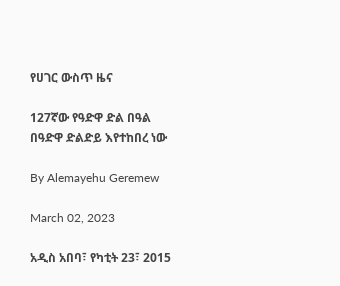የሀገር ውስጥ ዜና

127ኛው የዓድዋ ድል በዓል በዓድዋ ድልድይ እየተከበረ ነው

By Alemayehu Geremew

March 02, 2023

አዲስ አበባ፣ የካቲት 23፣ 2015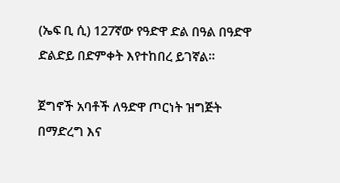(ኤፍ ቢ ሲ) 127ኛው የዓድዋ ድል በዓል በዓድዋ ድልድይ በድምቀት እየተከበረ ይገኛል።

ጀግኖች አባቶች ለዓድዋ ጦርነት ዝግጅት በማድረግ እና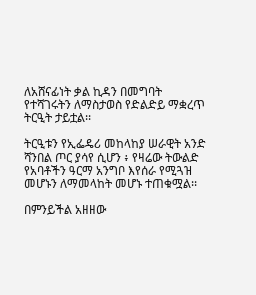ለአሸናፊነት ቃል ኪዳን በመግባት የተሻገሩትን ለማስታወስ የድልድይ ማቋረጥ ትርዒት ታይቷል፡፡

ትርዒቱን የኢፌዴሪ መከላከያ ሠራዊት አንድ ሻንበል ጦር ያሳየ ሲሆን ፥ የዛሬው ትውልድ የአባቶችን ዓርማ አንግቦ እየሰራ የሚጓዝ መሆኑን ለማመላከት መሆኑ ተጠቁሟል፡፡

በምንይችል አዘዘው